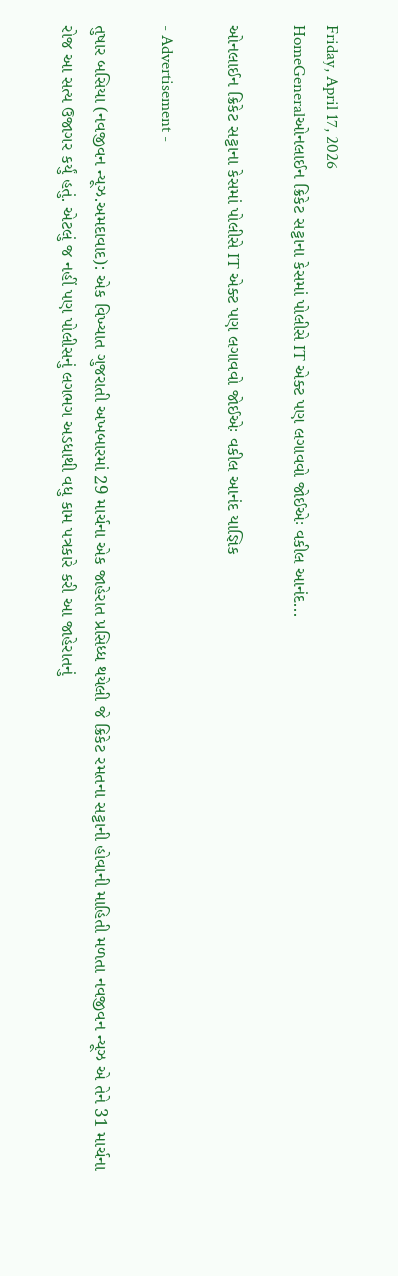Friday, April 17, 2026
HomeGeneralઓનલાઈન ક્રિકેટ સટ્ટાના કેસમાં પોલીસે IT એક્ટ પણ લગાવવો જોઈએઃ વકીલ આનંદ...

ઓનલાઈન ક્રિકેટ સટ્ટાના કેસમાં પોલીસે IT એક્ટ પણ લગાવવો જોઈએઃ વકીલ આનંદ યાજ્ઞિક

- Advertisement -

તુષાર બસિયા (નવજીવન ન્યૂઝ.અમદાવાદ): એક વિખ્યાત ગુજરાતી અખબારમાં 29 માર્ચના એક જાહેરાત પ્રસિધ્ધ થયેલી જે ક્રિકેટ રમતના સટ્ટાની હોવાની માહિતી મળતા નવજીવન ન્યૂઝ એ તેને 31 માર્ચના રોજ આ સત્ય ઉજાગર કર્યું હતું. એટલું જ નહીં પણ પોલીસનું લગભગ અડધાથી વધુ કામ પત્રકારે કરી આ જાહેરાતનું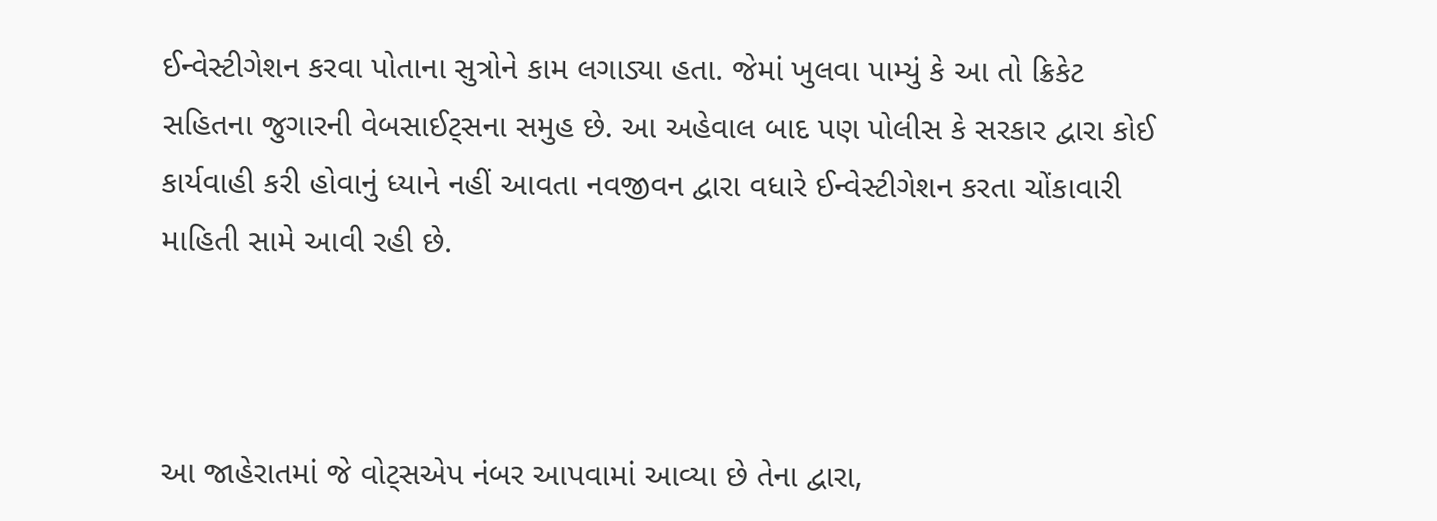ઈન્વેસ્ટીગેશન કરવા પોતાના સુત્રોને કામ લગાડ્યા હતા. જેમાં ખુલવા પામ્યું કે આ તો ક્રિકેટ સહિતના જુગારની વેબસાઈટ્સના સમુહ છે. આ અહેવાલ બાદ પણ પોલીસ કે સરકાર દ્વારા કોઈ કાર્યવાહી કરી હોવાનું ધ્યાને નહીં આવતા નવજીવન દ્વારા વધારે ઈન્વેસ્ટીગેશન કરતા ચોંકાવારી માહિતી સામે આવી રહી છે.



આ જાહેરાતમાં જે વોટ્સએપ નંબર આપવામાં આવ્યા છે તેના દ્વારા,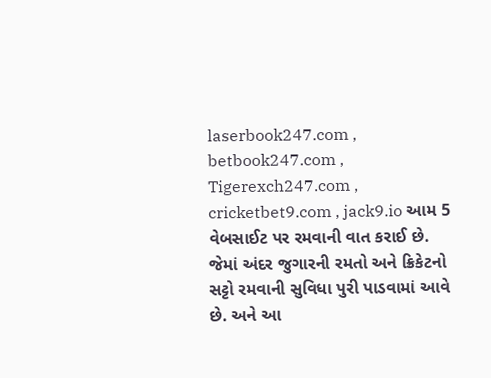laserbook247.com , betbook247.com , Tigerexch247.com , cricketbet9.com , jack9.io આમ 5 વેબસાઈટ પર રમવાની વાત કરાઈ છે. જેમાં અંદર જુગારની રમતો અને ક્રિકેટનો સટ્ટો રમવાની સુવિધા પુરી પાડવામાં આવે છે. અને આ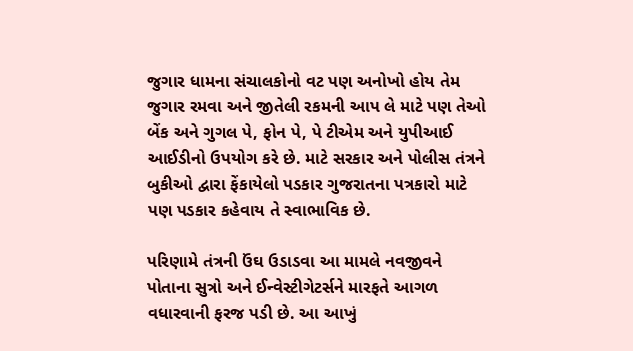જુગાર ધામના સંચાલકોનો વટ પણ અનોખો હોય તેમ જુગાર રમવા અને જીતેલી રકમની આપ લે માટે પણ તેઓ બેંક અને ગુગલ પે, ફોન પે, પે ટીએમ અને યુપીઆઈ આઈડીનો ઉપયોગ કરે છે. માટે સરકાર અને પોલીસ તંત્રને બુકીઓ દ્વારા ફેંકાયેલો પડકાર ગુજરાતના પત્રકારો માટે પણ પડકાર કહેવાય તે સ્વાભાવિક છે.

પરિણામે તંત્રની ઉંઘ ઉડાડવા આ મામલે નવજીવને પોતાના સુત્રો અને ઈન્વેસ્ટીગેટર્સને મારફતે આગળ વધારવાની ફરજ પડી છે. આ આખું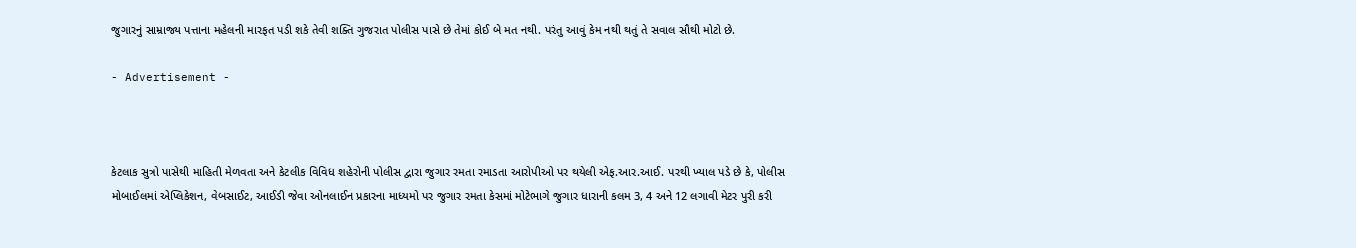જુગારનું સામ્રાજ્ય પત્તાના મહેલની મારફત પડી શકે તેવી શક્તિ ગુજરાત પોલીસ પાસે છે તેમાં કોઈ બે મત નથી. પરંતુ આવું કેમ નથી થતું તે સવાલ સૌથી મોટો છે.

- Advertisement -



કેટલાક સુત્રો પાસેથી માહિતી મેળવતા અને કેટલીક વિવિધ શહેરોની પોલીસ દ્વારા જુગાર રમતા રમાડતા આરોપીઓ પર થયેલી એફ.આર.આઈ. પરથી ખ્યાલ પડે છે કે, પોલીસ મોબાઈલમાં એપ્લિકેશન, વેબસાઈટ, આઈડી જેવા ઓનલાઈન પ્રકારના માધ્યમો પર જુગાર રમતા કેસમાં મોટેભાગે જુગાર ધારાની કલમ 3, 4 અને 12 લગાવી મેટર પુરી કરી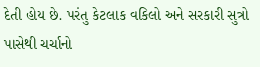દેતી હોય છે. પરંતુ કેટલાક વકિલો અને સરકારી સુત્રો પાસેથી ચર્ચાનો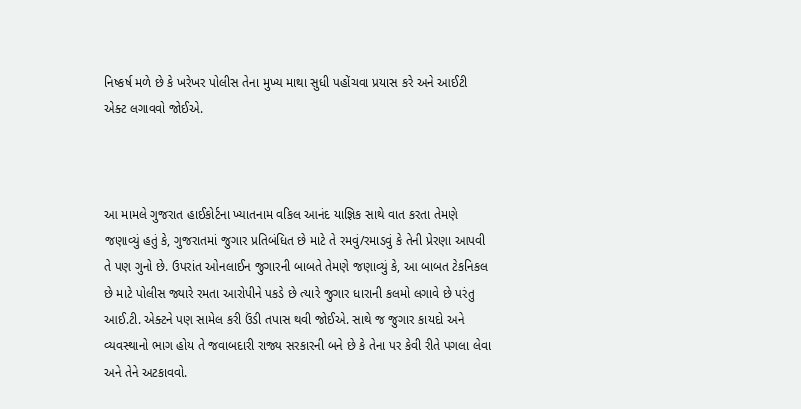નિષ્કર્ષ મળે છે કે ખરેખર પોલીસ તેના મુખ્ય માથા સુધી પહોંચવા પ્રયાસ કરે અને આઈટી એક્ટ લગાવવો જોઈએ.



આ મામલે ગુજરાત હાઈકોર્ટના ખ્યાતનામ વકિલ આનંદ યાજ્ઞિક સાથે વાત કરતા તેમણે જણાવ્યું હતું કે, ગુજરાતમાં જુગાર પ્રતિબંધિત છે માટે તે રમવું/રમાડવું કે તેની પ્રેરણા આપવી તે પણ ગુનો છે. ઉપરાંત ઓનલાઈન જુગારની બાબતે તેમણે જણાવ્યું કે, આ બાબત ટેકનિકલ છે માટે પોલીસ જ્યારે રમતા આરોપીને પકડે છે ત્યારે જુગાર ધારાની કલમો લગાવે છે પરંતુ આઈ.ટી. એક્ટને પણ સામેલ કરી ઉંડી તપાસ થવી જોઈએ. સાથે જ જુગાર કાયદો અને વ્યવસ્થાનો ભાગ હોય તે જવાબદારી રાજ્ય સરકારની બને છે કે તેના પર કેવી રીતે પગલા લેવા અને તેને અટકાવવો.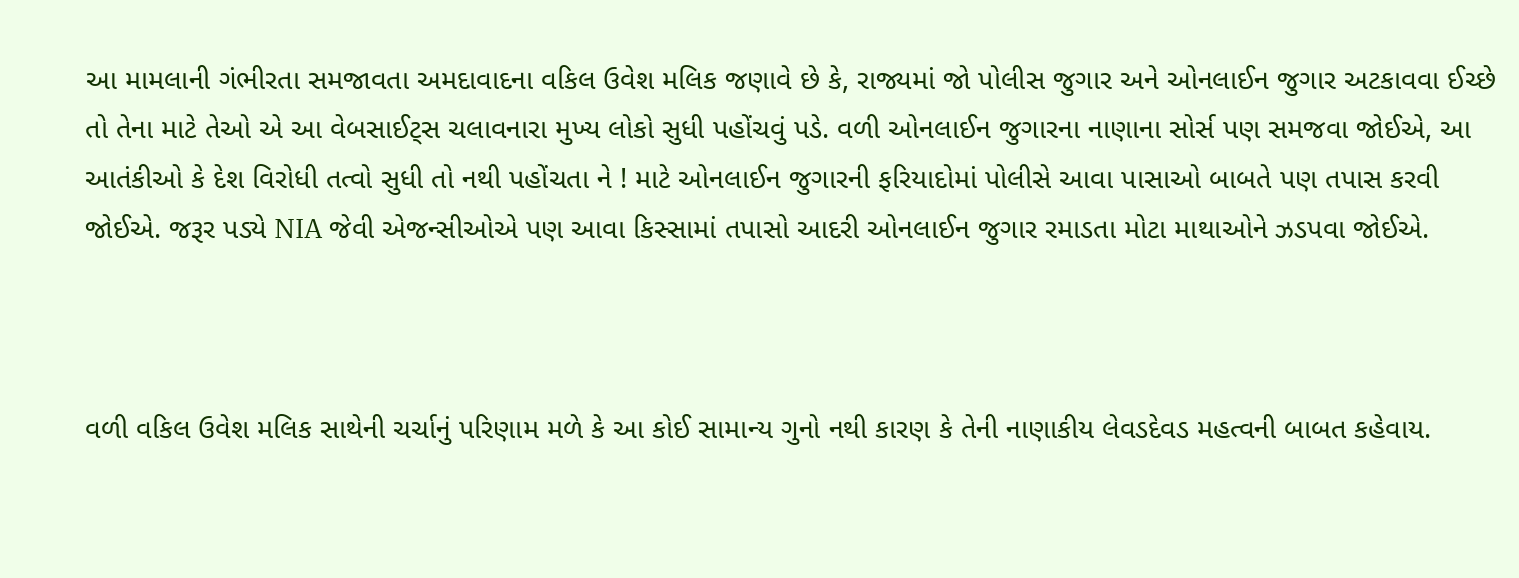આ મામલાની ગંભીરતા સમજાવતા અમદાવાદના વકિલ ઉવેશ મલિક જણાવે છે કે, રાજ્યમાં જો પોલીસ જુગાર અને ઓનલાઈન જુગાર અટકાવવા ઈચ્છે તો તેના માટે તેઓ એ આ વેબસાઈટ્સ ચલાવનારા મુખ્ય લોકો સુધી પહોંચવું પડે. વળી ઓનલાઈન જુગારના નાણાના સોર્સ પણ સમજવા જોઈએ, આ આતંકીઓ કે દેશ વિરોધી તત્વો સુધી તો નથી પહોંચતા ને ! માટે ઓનલાઈન જુગારની ફરિયાદોમાં પોલીસે આવા પાસાઓ બાબતે પણ તપાસ કરવી જોઈએ. જરૂર પડ્યે NIA જેવી એજન્સીઓએ પણ આવા કિસ્સામાં તપાસો આદરી ઓનલાઈન જુગાર રમાડતા મોટા માથાઓને ઝડપવા જોઈએ.



વળી વકિલ ઉવેશ મલિક સાથેની ચર્ચાનું પરિણામ મળે કે આ કોઈ સામાન્ય ગુનો નથી કારણ કે તેની નાણાકીય લેવડદેવડ મહત્વની બાબત કહેવાય.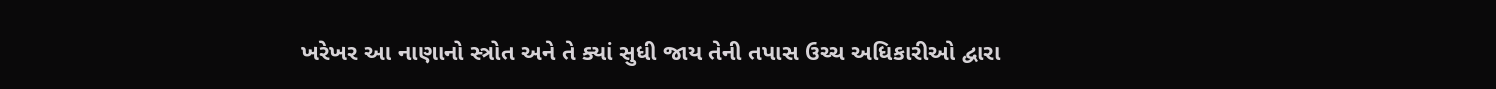ખરેખર આ નાણાનો સ્ત્રોત અને તે ક્યાં સુધી જાય તેની તપાસ ઉચ્ચ અધિકારીઓ દ્વારા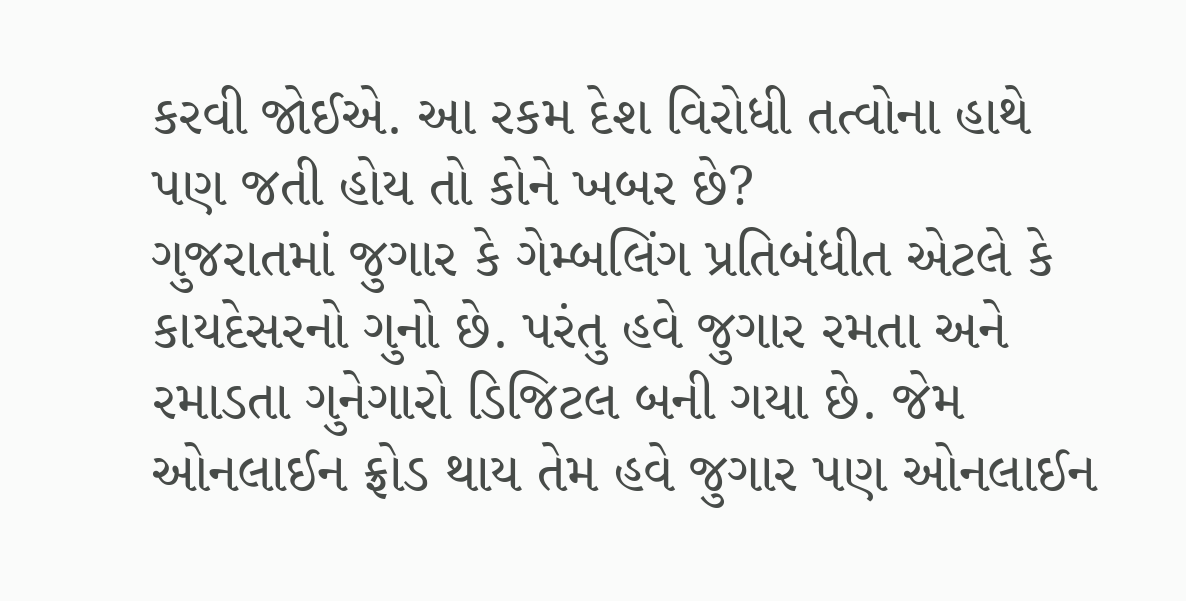કરવી જોઈએ. આ રકમ દેશ વિરોધી તત્વોના હાથે પણ જતી હોય તો કોને ખબર છે?
ગુજરાતમાં જુગાર કે ગેમ્બલિંગ પ્રતિબંધીત એટલે કે કાયદેસરનો ગુનો છે. પરંતુ હવે જુગાર રમતા અને રમાડતા ગુનેગારો ડિજિટલ બની ગયા છે. જેમ ઓનલાઈન ફ્રોડ થાય તેમ હવે જુગાર પણ ઓનલાઈન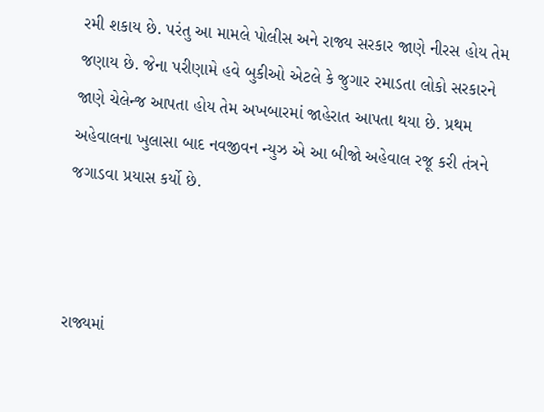રમી શકાય છે. પરંતુ આ મામલે પોલીસ અને રાજ્ય સરકાર જાણે નીરસ હોય તેમ જણાય છે. જેના પરીણામે હવે બુકીઓ એટલે કે જુગાર રમાડતા લોકો સરકારને જાણે ચેલેન્જ આપતા હોય તેમ અખબારમાં જાહેરાત આપતા થયા છે. પ્રથમ અહેવાલના ખુલાસા બાદ નવજીવન ન્યુઝ એ આ બીજો અહેવાલ રજૂ કરી તંત્રને જગાડવા પ્રયાસ કર્યો છે.



રાજ્યમાં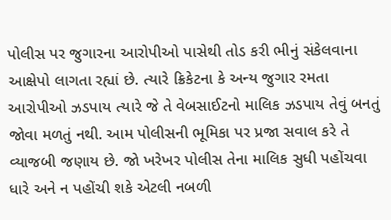પોલીસ પર જુગારના આરોપીઓ પાસેથી તોડ કરી ભીનું સંકેલવાના આક્ષેપો લાગતા રહ્યાં છે. ત્યારે ક્રિકેટના કે અન્ય જુગાર રમતા આરોપીઓ ઝડપાય ત્યારે જે તે વેબસાઈટનો માલિક ઝડપાય તેવું બનતું જોવા મળતું નથી. આમ પોલીસની ભૂમિકા પર પ્રજા સવાલ કરે તે વ્યાજબી જણાય છે. જો ખરેખર પોલીસ તેના માલિક સુધી પહોંચવા ધારે અને ન પહોંચી શકે એટલી નબળી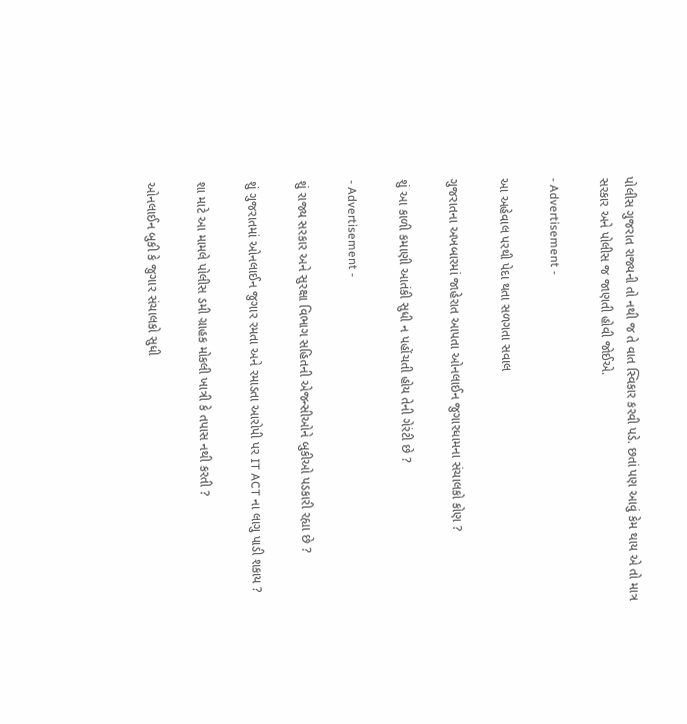પોલીસ ગુજરાત રાજ્યની તો નથી જ તે વાત સ્વિકાર કરવી પડે. છતાં પણ આવું કેમ થાય એ તો માત્ર સરકાર અને પોલીસ જ જાણતી હોવી જોઈએ.

- Advertisement -

આ અહેવાલ પરથી પેદા થતા સળગતા સવાલ

ગુજરાતના અખબારમાં જાહેરાત આપતા ઓનલાઈન જુગારધામના સંચાલકો કોણ ?

શું આ કાળી કમાણી આતંકી સુધી ન પહોંચતી હોય તેની ગેરંટી છે ?

- Advertisement -

શું રાજ્ય સરકાર અને સુરક્ષા વિભાગ સહિતની એજન્સીઓને બુકીઓ પડકારી રહ્યા છે ?

શું ગુજરાતમાં ઓનલાઈન જુગાર રમતા અને રમાડતા આરોપી પર IT ACT ના લાગુ પાડી શકાય ?

શા માટે આ મામલે પોલીસ ડમી ગ્રાહક મોકલી ખાત્રી કે તપાસ નથી કરતી ?

ઓનલાઈન બુકી કે જુગાર સંચાલકો સુધી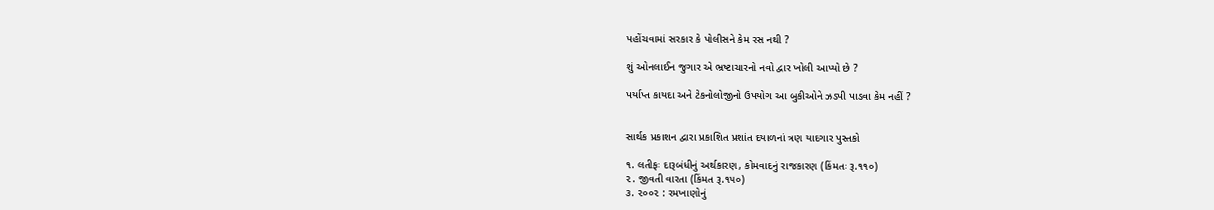પહોંચવામાં સરકાર કે પોલીસને કેમ રસ નથી ?

શું ઓનલાઈન જુગાર એ ભ્રષ્ટાચારનો નવો દ્વાર ખોલી આપ્યો છે ?

પર્યાપ્ત કાયદા અને ટેકનોલોજીનો ઉપયોગ આ બુકીઓને ઝડપી પાડવા કેમ નહીં ?


સાર્થક પ્રકાશન દ્વારા પ્રકાશિત પ્રશાંત દયાળનાં ત્રણ યાદગાર પુસ્તકો

૧. લતીફઃ દારૂબંધીનું અર્થકારણ, કોમવાદનું રાજકારણ (કિંમતઃ રૂ.૧૧૦)
૨. જીવતી વારતા (કિંમત રૂ.૧૫૦)
૩. ૨૦૦૨ : રમખાણોનું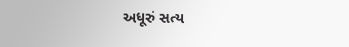અધૂરું સત્ય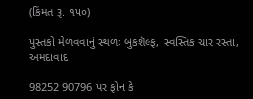(કિંમત રૂ. ૧૫૦)

પુસ્તકો મેળવવાનું સ્થળઃ બુકશૅલ્ફ, સ્વસ્તિક ચાર રસ્તા, અમદાવાદ

98252 90796 પર ફોન કે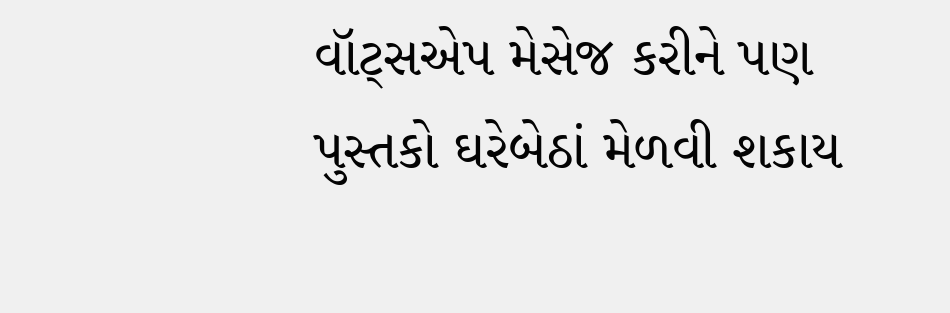વૉટ્સએપ મેસેજ કરીને પણ પુસ્તકો ઘરેબેઠાં મેળવી શકાય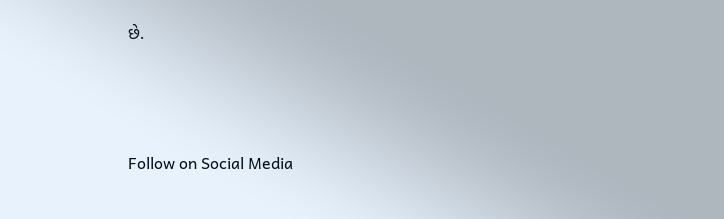છે.




Follow on Social Media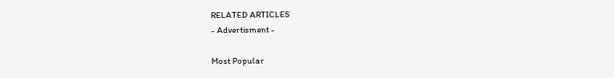RELATED ARTICLES
- Advertisment -

Most Popular